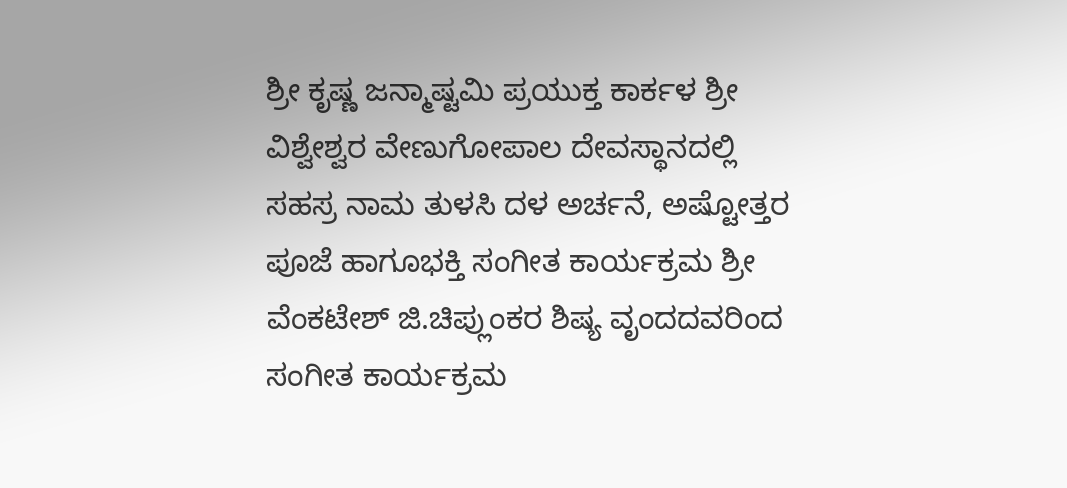ಶ್ರೀ ಕೃಷ್ಣ ಜನ್ಮಾಷ್ಟಮಿ ಪ್ರಯುಕ್ತ ಕಾರ್ಕಳ ಶ್ರೀ ವಿಶ್ವೇಶ್ವರ ವೇಣುಗೋಪಾಲ ದೇವಸ್ಥಾನದಲ್ಲಿ ಸಹಸ್ರ ನಾಮ ತುಳಸಿ ದಳ ಅರ್ಚನೆ, ಅಷ್ಟೋತ್ತರ ಪೂಜೆ ಹಾಗೂಭಕ್ತಿ ಸಂಗೀತ ಕಾರ್ಯಕ್ರಮ ಶ್ರೀ ವೆಂಕಟೇಶ್ ಜಿ.ಚಿಪ್ಲುಂಕರ ಶಿಷ್ಯ ವೃಂದದವರಿಂದ ಸಂಗೀತ ಕಾರ್ಯಕ್ರಮ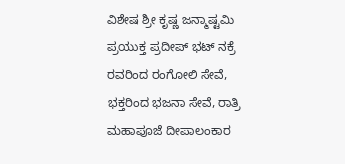ವಿಶೇಷ ಶ್ರೀ ಕೃಷ್ಣ ಜನ್ಮಾಷ್ಟಮಿ ಪ್ರಯುಕ್ತ ಪ್ರದೀಪ್ ಭಟ್ ನಕ್ರೆ ರವರಿಂದ ರಂಗೋಲಿ ಸೇವೆ, ಭಕ್ತರಿಂದ ಭಜನಾ ಸೇವೆ, ರಾತ್ರಿ ಮಹಾಪೂಜೆ ದೀಪಾಲಂಕಾರ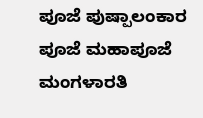ಪೂಜೆ ಪುಷ್ಪಾಲಂಕಾರ ಪೂಜೆ ಮಹಾಪೂಜೆ ಮಂಗಳಾರತಿ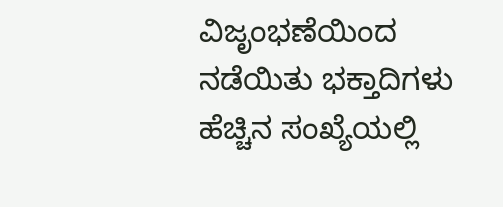ವಿಜೃಂಭಣೆಯಿಂದ ನಡೆಯಿತು ಭಕ್ತಾದಿಗಳು ಹೆಚ್ಚಿನ ಸಂಖ್ಯೆಯಲ್ಲಿ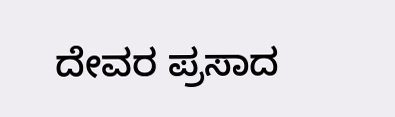ದೇವರ ಪ್ರಸಾದ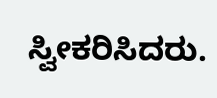ಸ್ವೀಕರಿಸಿದರು.